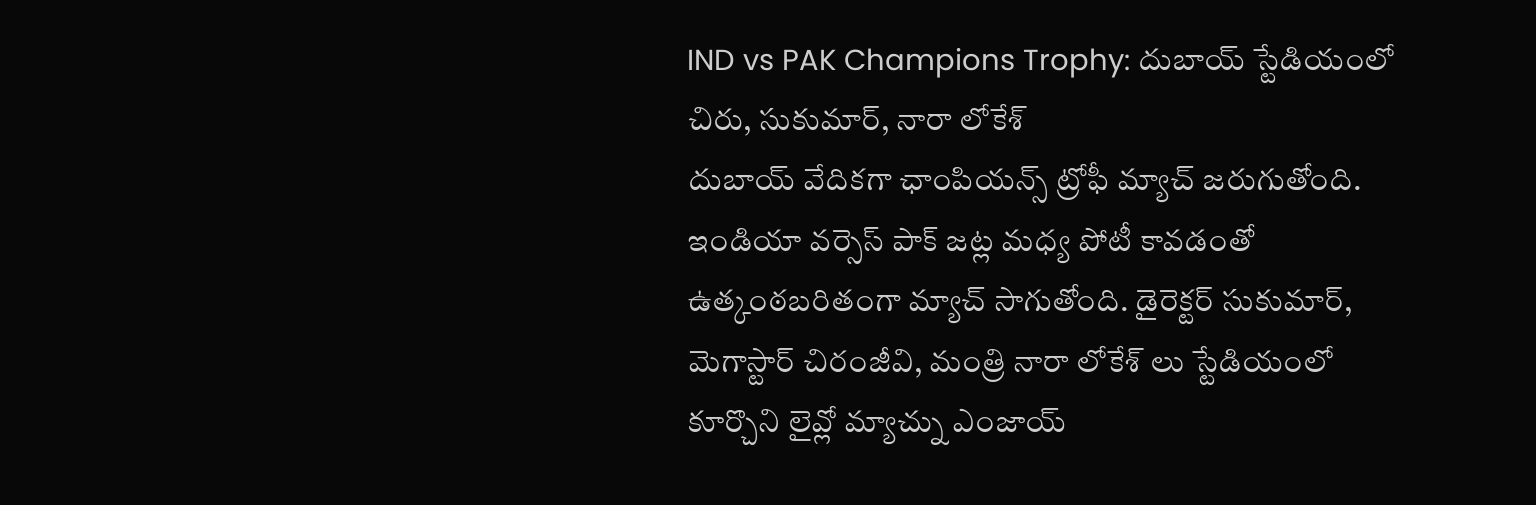IND vs PAK Champions Trophy: దుబాయ్ స్టేడియంలో చిరు, సుకుమార్, నారా లోకేశ్
దుబాయ్ వేదికగా ఛాంపియన్స్ ట్రోఫీ మ్యాచ్ జరుగుతోంది. ఇండియా వర్సెస్ పాక్ జట్ల మధ్య పోటీ కావడంతో ఉత్కంఠబరితంగా మ్యాచ్ సాగుతోంది. డైరెక్టర్ సుకుమార్, మెగాస్టార్ చిరంజీవి, మంత్రి నారా లోకేశ్ లు స్టేడియంలో కూర్చొని లైవ్లో మ్యాచ్ను ఎంజాయ్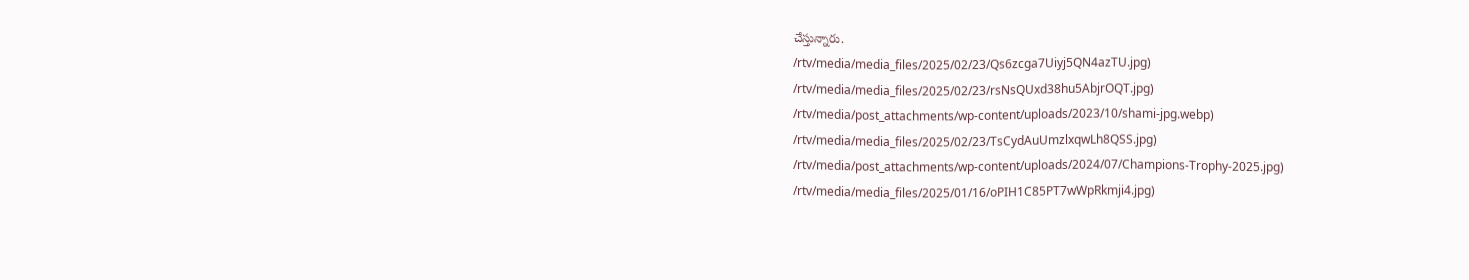చేస్తున్నారు.
/rtv/media/media_files/2025/02/23/Qs6zcga7Uiyj5QN4azTU.jpg)
/rtv/media/media_files/2025/02/23/rsNsQUxd38hu5AbjrOQT.jpg)
/rtv/media/post_attachments/wp-content/uploads/2023/10/shami-jpg.webp)
/rtv/media/media_files/2025/02/23/TsCydAuUmzlxqwLh8QSS.jpg)
/rtv/media/post_attachments/wp-content/uploads/2024/07/Champions-Trophy-2025.jpg)
/rtv/media/media_files/2025/01/16/oPIH1C85PT7wWpRkmji4.jpg)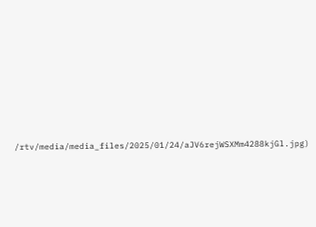/rtv/media/media_files/2025/01/24/aJV6rejWSXMm4288kjGl.jpg)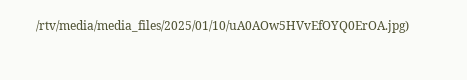/rtv/media/media_files/2025/01/10/uA0AOw5HVvEfOYQ0ErOA.jpg)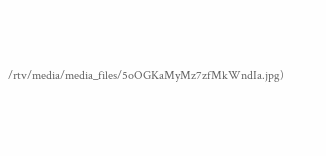/rtv/media/media_files/5oOGKaMyMz7zfMkWndIa.jpg)